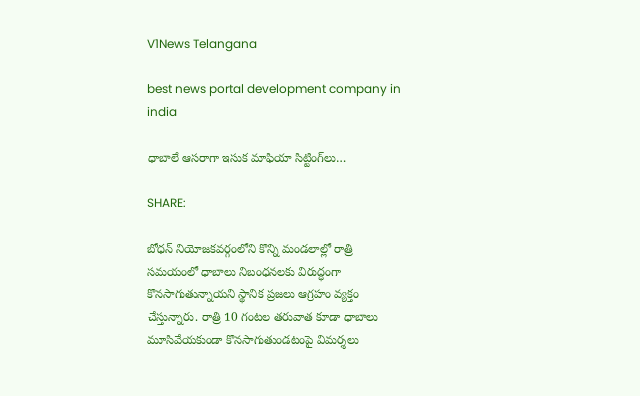V1News Telangana

best news portal development company in india

ధాబాలే ఆసరాగా ఇసుక మాఫియా సిట్టింగ్‌లు…

SHARE:

బోధన్ నియోజకవర్గంలోని కొన్ని మండలాల్లో రాత్రి సమయంలో ధాబాలు నిబంధనలకు విరుద్ధంగా కొనసాగుతున్నాయని స్థానిక ప్రజలు ఆగ్రహం వ్యక్తం చేస్తున్నారు. రాత్రి 10 గంటల తరువాత కూడా ధాబాలు మూసివేయకుండా కొనసాగుతుండటంపై విమర్శలు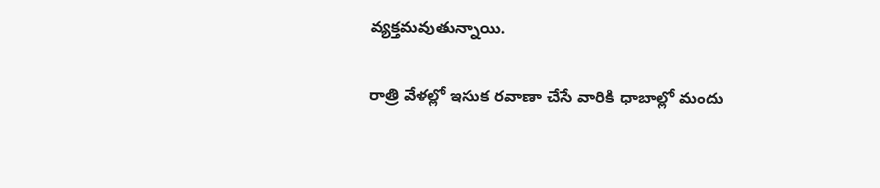వ్యక్తమవుతున్నాయి.

రాత్రి వేళల్లో ఇసుక రవాణా చేసే వారికి ధాబాల్లో మందు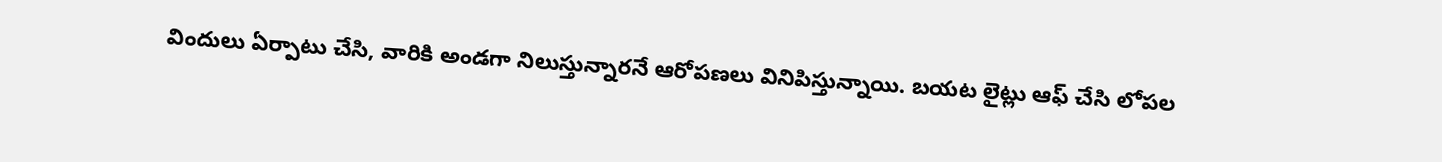విందులు ఏర్పాటు చేసి, వారికి అండగా నిలుస్తున్నారనే ఆరోపణలు వినిపిస్తున్నాయి. బయట లైట్లు ఆఫ్ చేసి లోపల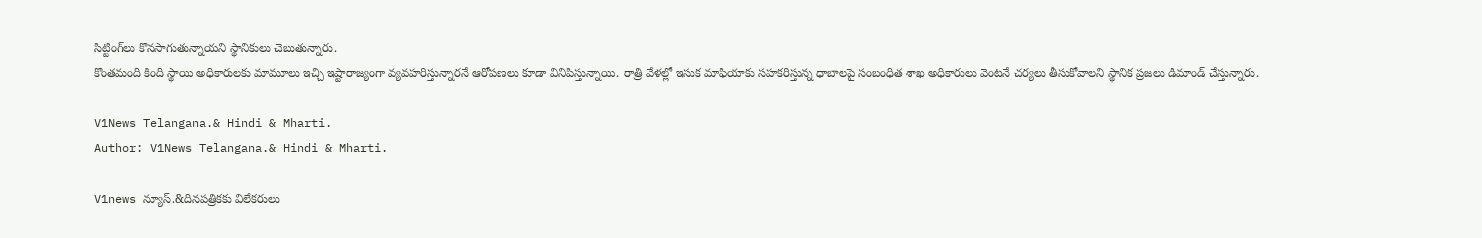సిట్టింగ్‌లు కొనసాగుతున్నాయని స్థానికులు చెబుతున్నారు.
కొంతమంది కింది స్థాయి అధికారులకు మామూలు ఇచ్చి ఇష్టారాజ్యంగా వ్యవహరిస్తున్నారనే ఆరోపణలు కూడా వినిపిస్తున్నాయి. రాత్రి వేళల్లో ఇసుక మాఫియాకు సహకరిస్తున్న ధాబాలపై సంబంధిత శాఖ అధికారులు వెంటనే చర్యలు తీసుకోవాలని స్థానిక ప్రజలు డిమాండ్ చేస్తున్నారు.

V1News Telangana.& Hindi & Mharti.
Author: V1News Telangana.& Hindi & Mharti.

V1news న్యూస్.&దినపత్రికకు విలేకరులు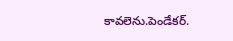కావలెను.పెండేకర్.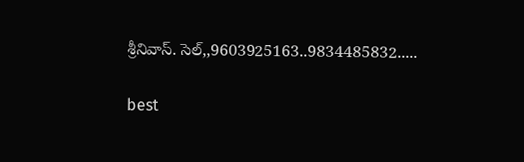శ్రీనివాస్. సెల్,,9603925163..9834485832.....

best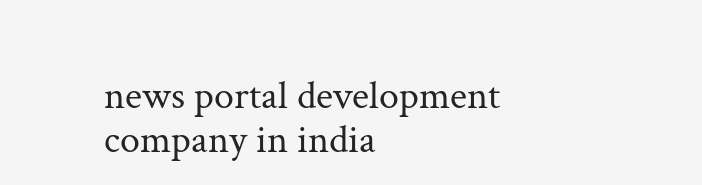news portal development company in india